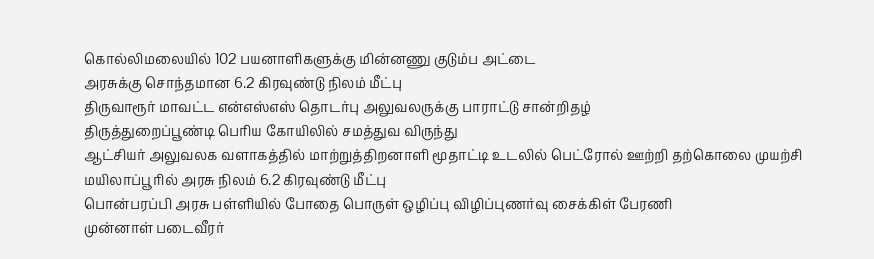கொல்லிமலையில் 102 பயனாளிகளுக்கு மின்னணு குடும்ப அட்டை
அரசுக்கு சொந்தமான 6.2 கிரவுண்டு நிலம் மீட்பு
திருவாரூர் மாவட்ட என்எஸ்எஸ் தொடர்பு அலுவலருக்கு பாராட்டு சான்றிதழ்
திருத்துறைப்பூண்டி பெரிய கோயிலில் சமத்துவ விருந்து
ஆட்சியர் அலுவலக வளாகத்தில் மாற்றுத்திறனாளி மூதாட்டி உடலில் பெட்ரோல் ஊற்றி தற்கொலை முயற்சி
மயிலாப்பூரில் அரசு நிலம் 6.2 கிரவுண்டு மீட்பு
பொன்பரப்பி அரசு பள்ளியில் போதை பொருள் ஒழிப்பு விழிப்புணர்வு சைக்கிள் பேரணி
முன்னாள் படைவீரர்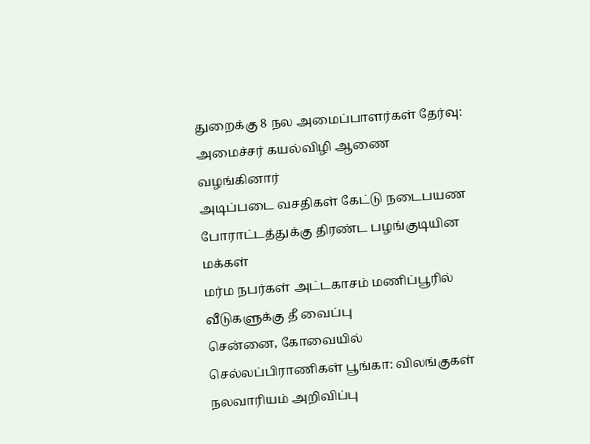துறைக்கு 8 நல அமைப்பாளர்கள் தேர்வு: அமைச்சர் கயல்விழி ஆணை வழங்கினார்
அடிப்படை வசதிகள் கேட்டு நடைபயண போராட்டத்துக்கு திரண்ட பழங்குடியின மக்கள்
மர்ம நபர்கள் அட்டகாசம் மணிப்பூரில் வீடுகளுக்கு தீ வைப்பு
சென்னை, கோவையில் செல்லப்பிராணிகள் பூங்கா: விலங்குகள் நலவாரியம் அறிவிப்பு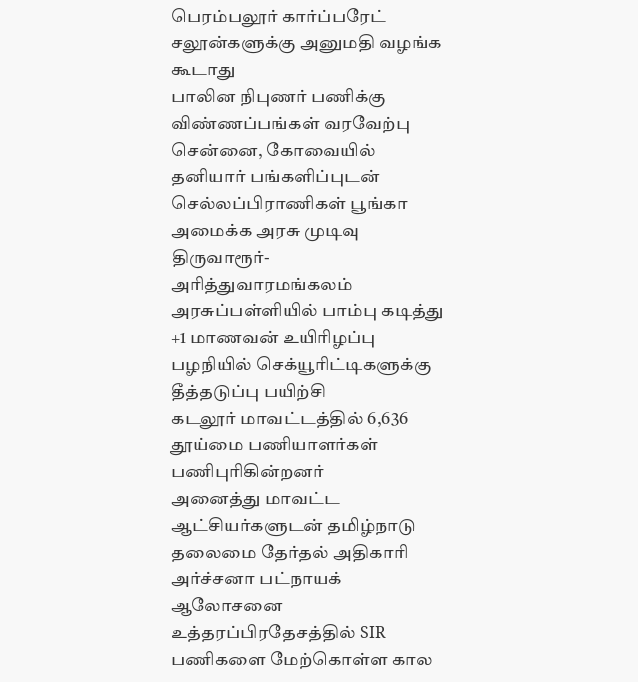பெரம்பலூர் கார்ப்பரேட் சலூன்களுக்கு அனுமதி வழங்க கூடாது
பாலின நிபுணர் பணிக்கு விண்ணப்பங்கள் வரவேற்பு
சென்னை, கோவையில் தனியார் பங்களிப்புடன் செல்லப்பிராணிகள் பூங்கா அமைக்க அரசு முடிவு
திருவாரூர்- அரித்துவாரமங்கலம் அரசுப்பள்ளியில் பாம்பு கடித்து +1 மாணவன் உயிரிழப்பு
பழநியில் செக்யூரிட்டிகளுக்கு தீத்தடுப்பு பயிற்சி
கடலூர் மாவட்டத்தில் 6,636 தூய்மை பணியாளர்கள் பணிபுரிகின்றனர்
அனைத்து மாவட்ட ஆட்சியர்களுடன் தமிழ்நாடு தலைமை தேர்தல் அதிகாரி அர்ச்சனா பட்நாயக் ஆலோசனை
உத்தரப்பிரதேசத்தில் SIR பணிகளை மேற்கொள்ள கால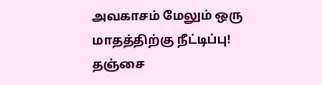அவகாசம் மேலும் ஒரு மாதத்திற்கு நீட்டிப்பு!
தஞ்சை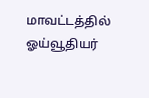மாவட்டத்தில் ஓய்வூதியர்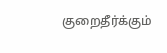குறைதீர்க்கும்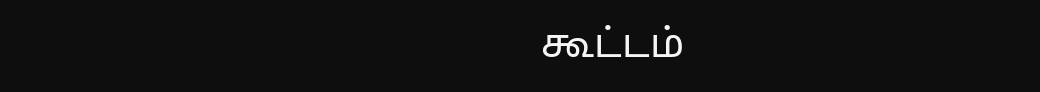கூட்டம்